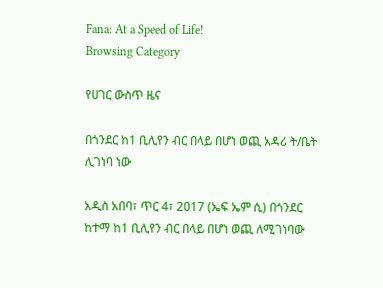Fana: At a Speed of Life!
Browsing Category

የሀገር ውስጥ ዜና

በጎንደር ከ1 ቢሊየን ብር በላይ በሆነ ወጪ አዳሪ ት/ቤት ሊገነባ ነው

አዲስ አበባ፣ ጥር 4፣ 2017 (ኤፍ ኤም ሲ) በጎንደር ከተማ ከ1 ቢሊየን ብር በላይ በሆነ ወጪ ለሚገነባው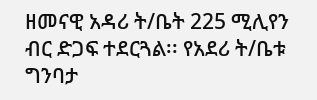ዘመናዊ አዳሪ ት/ቤት 225 ሚሊየን ብር ድጋፍ ተደርጓል፡፡ የአደሪ ት/ቤቱ ግንባታ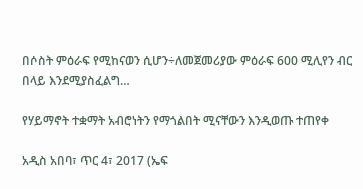በሶስት ምዕራፍ የሚከናወን ሲሆን÷ለመጀመሪያው ምዕራፍ 600 ሚሊየን ብር በላይ እንደሚያስፈልግ…

የሃይማኖት ተቋማት አብሮነትን የማጎልበት ሚናቸውን እንዲወጡ ተጠየቀ

አዲስ አበባ፣ ጥር 4፣ 2017 (ኤፍ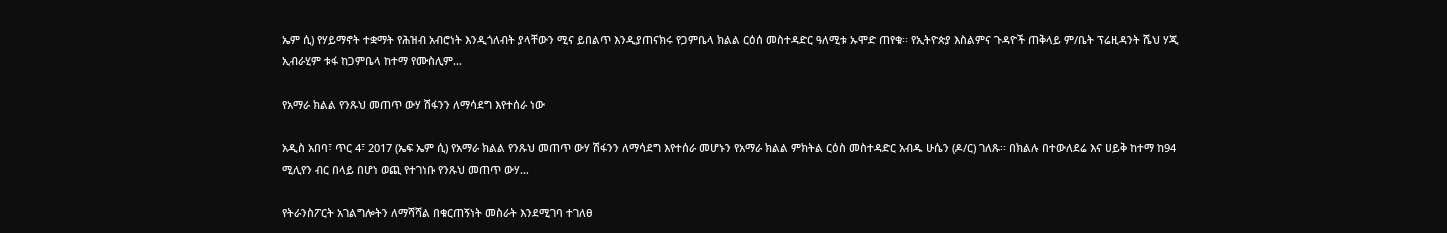ኤም ሲ) የሃይማኖት ተቋማት የሕዝብ አብሮነት እንዲጎለብት ያላቸውን ሚና ይበልጥ እንዲያጠናክሩ የጋምቤላ ክልል ርዕሰ መስተዳድር ዓለሚቱ ኡሞድ ጠየቁ፡፡ የኢትዮጵያ እስልምና ጉዳዮች ጠቅላይ ም/ቤት ፕሬዚዳንት ሼህ ሃጂ ኢብራሂም ቱፋ ከጋምቤላ ከተማ የሙስሊም…

የአማራ ክልል የንጹህ መጠጥ ውሃ ሽፋንን ለማሳደግ እየተሰራ ነው

አዲስ አበባ፣ ጥር 4፣ 2017 (ኤፍ ኤም ሲ) የአማራ ክልል የንጹህ መጠጥ ውሃ ሽፋንን ለማሳደግ እየተሰራ መሆኑን የአማራ ክልል ምክትል ርዕስ መስተዳድር አብዱ ሁሴን (ዶ/ር) ገለጹ፡፡ በክልሉ በተውለደሬ እና ሀይቅ ከተማ ከ94 ሚሊየን ብር በላይ በሆነ ወጪ የተገነቡ የንጹህ መጠጥ ውሃ…

የትራንስፖርት አገልግሎትን ለማሻሻል በቁርጠኝነት መስራት እንደሚገባ ተገለፀ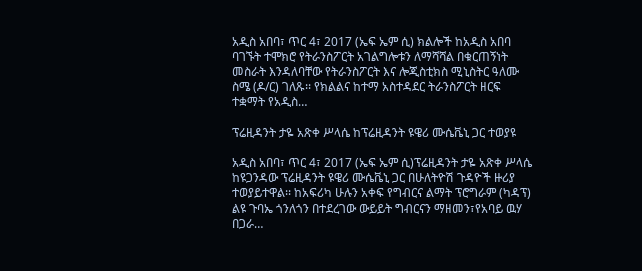አዲስ አበባ፣ ጥር 4፣ 2017 (ኤፍ ኤም ሲ) ክልሎች ከአዲስ አበባ ባገኙት ተሞክሮ የትራንስፖርት አገልግሎቱን ለማሻሻል በቁርጠኝነት መስራት እንዳለባቸው የትራንስፖርት እና ሎጂስቲክስ ሚኒስትር ዓለሙ ስሜ (ዶ/ር) ገለጹ፡፡ የክልልና ከተማ አስተዳደር ትራንስፖርት ዘርፍ ተቋማት የአዲስ…

ፕሬዚዳንት ታዬ አጽቀ ሥላሴ ከፕሬዚዳንት ዩዌሪ ሙሴቬኒ ጋር ተወያዩ

አዲስ አበባ፣ ጥር 4፣ 2017 (ኤፍ ኤም ሲ)ፕሬዚዳንት ታዬ አጽቀ ሥላሴ ከዩጋንዳው ፕሬዚዳንት ዩዌሪ ሙሴቬኒ ጋር በሁለትዮሽ ጉዳዮች ዙሪያ ተወያይተዋል፡፡ ከአፍሪካ ሁሉን አቀፍ የግብርና ልማት ፕሮግራም (ካዳፕ) ልዩ ጉባኤ ጎንለጎን በተደረገው ውይይት ግብርናን ማዘመን፣የአባይ ዉሃ በጋራ…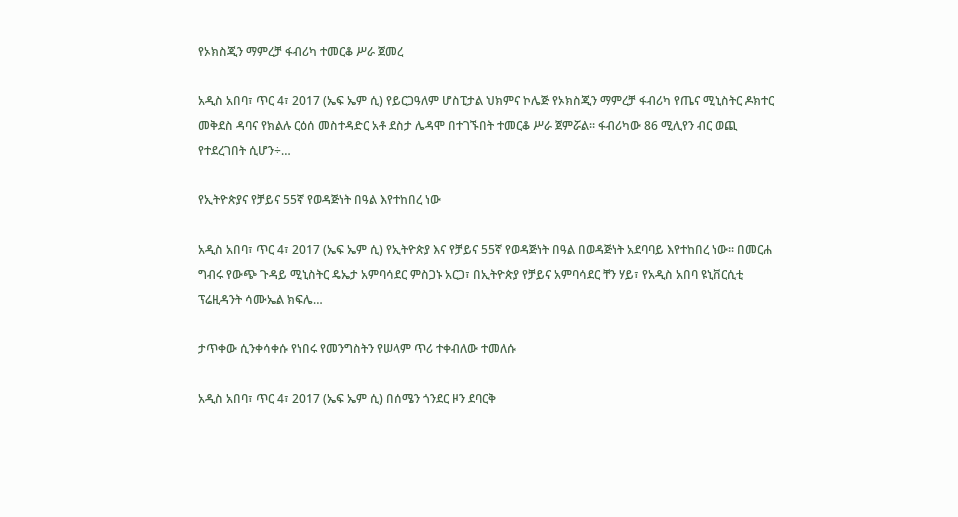የኦክስጂን ማምረቻ ፋብሪካ ተመርቆ ሥራ ጀመረ

አዲስ አበባ፣ ጥር 4፣ 2017 (ኤፍ ኤም ሲ) የይርጋዓለም ሆስፒታል ህክምና ኮሌጅ የኦክስጂን ማምረቻ ፋብሪካ የጤና ሚኒስትር ዶክተር መቅደስ ዳባና የክልሉ ርዕሰ መስተዳድር አቶ ደስታ ሌዳሞ በተገኙበት ተመርቆ ሥራ ጀምሯል። ፋብሪካው 86 ሚሊየን ብር ወጪ የተደረገበት ሲሆን÷…

የኢትዮጵያና የቻይና 55ኛ የወዳጅነት በዓል እየተከበረ ነው

አዲስ አበባ፣ ጥር 4፣ 2017 (ኤፍ ኤም ሲ) የኢትዮጵያ እና የቻይና 55ኛ የወዳጅነት በዓል በወዳጅነት አደባባይ እየተከበረ ነው፡፡ በመርሐ ግብሩ የውጭ ጉዳይ ሚኒስትር ዴኤታ አምባሳደር ምስጋኑ አርጋ፣ በኢትዮጵያ የቻይና አምባሳደር ቸን ሃይ፣ የአዲስ አበባ ዩኒቨርሲቲ ፕሬዚዳንት ሳሙኤል ክፍሌ…

ታጥቀው ሲንቀሳቀሱ የነበሩ የመንግስትን የሠላም ጥሪ ተቀብለው ተመለሱ

አዲስ አበባ፣ ጥር 4፣ 2017 (ኤፍ ኤም ሲ) በሰሜን ጎንደር ዞን ደባርቅ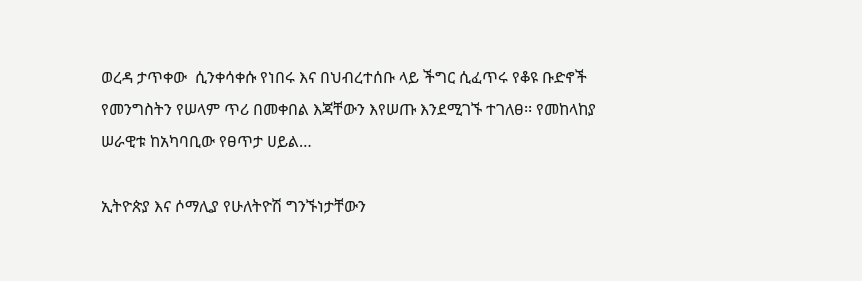ወረዳ ታጥቀው  ሲንቀሳቀሱ የነበሩ እና በህብረተሰቡ ላይ ችግር ሲፈጥሩ የቆዩ ቡድኖች የመንግስትን የሠላም ጥሪ በመቀበል እጃቸውን እየሠጡ እንደሚገኙ ተገለፀ፡፡ የመከላከያ ሠራዊቱ ከአካባቢው የፀጥታ ሀይል…

ኢትዮጵያ እና ሶማሊያ የሁለትዮሽ ግንኙነታቸውን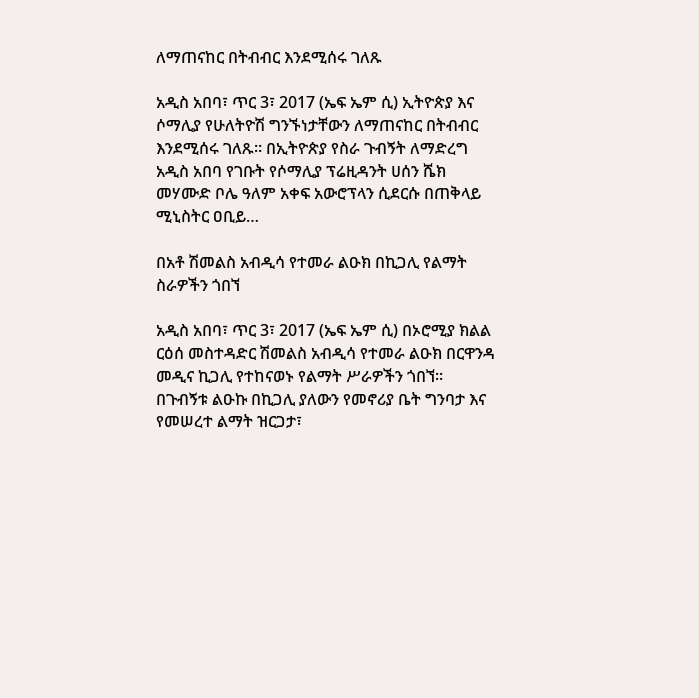ለማጠናከር በትብብር እንደሚሰሩ ገለጹ

አዲስ አበባ፣ ጥር 3፣ 2017 (ኤፍ ኤም ሲ) ኢትዮጵያ እና ሶማሊያ የሁለትዮሽ ግንኙነታቸውን ለማጠናከር በትብብር እንደሚሰሩ ገለጹ። በኢትዮጵያ የስራ ጉብኝት ለማድረግ አዲስ አበባ የገቡት የሶማሊያ ፕሬዚዳንት ሀሰን ሼክ መሃሙድ ቦሌ ዓለም አቀፍ አውሮፕላን ሲደርሱ በጠቅላይ ሚኒስትር ዐቢይ…

በአቶ ሽመልስ አብዲሳ የተመራ ልዑክ በኪጋሊ የልማት ስራዎችን ጎበኘ

አዲስ አበባ፣ ጥር 3፣ 2017 (ኤፍ ኤም ሲ) በኦሮሚያ ክልል ርዕሰ መስተዳድር ሽመልስ አብዲሳ የተመራ ልዑክ በርዋንዳ መዲና ኪጋሊ የተከናወኑ የልማት ሥራዎችን ጎበኘ፡፡ በጉብኝቱ ልዑኩ በኪጋሊ ያለውን የመኖሪያ ቤት ግንባታ እና የመሠረተ ልማት ዝርጋታ፣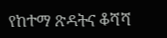የከተማ ጽዳትና ቆሻሻ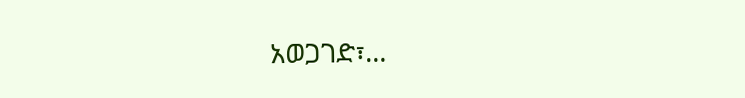አወጋገድ፣…